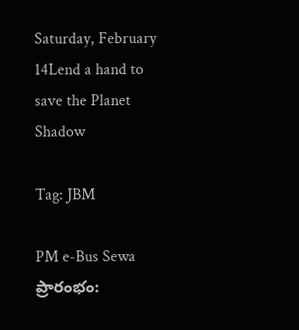Saturday, February 14Lend a hand to save the Planet
Shadow

Tag: JBM

PM e-Bus Sewa ప్రారంభం: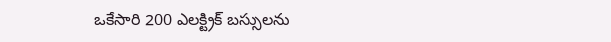ఒకేసారి 200 ఎలక్ట్రిక్ బస్సులను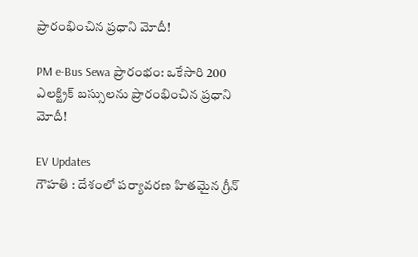ప్రారంభించిన ప్రధాని మోదీ!

PM e-Bus Sewa ప్రారంభం: ఒకేసారి 200 ఎలక్ట్రిక్ బస్సులను ప్రారంభించిన ప్రధాని మోదీ!

EV Updates
గౌహతి : దేశంలో పర్యావరణ హితమైన గ్రీన్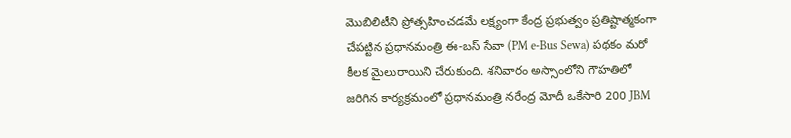మొబిలిటీని ప్రోత్సహించడమే లక్ష్యంగా కేంద్ర ప్రభుత్వం ప్రతిష్టాత్మకంగా చేపట్టిన ప్రధానమంత్రి ఈ-బస్ సేవా (PM e-Bus Sewa) పథకం మరో కీలక మైలురాయిని చేరుకుంది. శనివారం అస్సాంలోని గౌహతిలో జరిగిన కార్యక్రమంలో ప్రధానమంత్రి నరేంద్ర మోదీ ఒకేసారి 200 JBM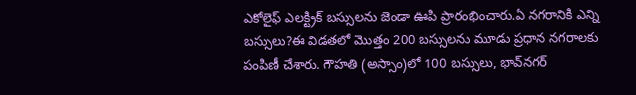ఎకోలైఫ్ ఎలక్ట్రిక్ బస్సులను జెండా ఊపి ప్రారంభించారు.ఏ నగరానికి ఎన్ని బస్సులు?ఈ విడతలో మొత్తం 200 బస్సులను మూడు ప్రధాన నగరాలకు పంపిణీ చేశారు. గౌహతి (అస్సాం)లో 100 బస్సులు, భావ్‌నగర్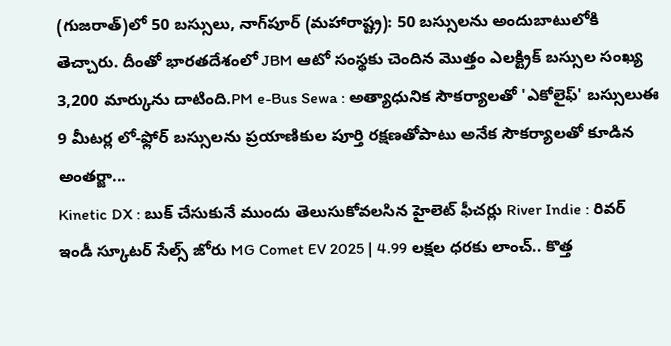(గుజరాత్)లో 50 బస్సులు, నాగ్‌పూర్ (మహారాష్ట్ర): 50 బస్సులను అందుబాటులోకి తెచ్చారు. దీంతో భారతదేశంలో JBM ఆటో సంస్థకు చెందిన మొత్తం ఎలక్ట్రిక్ బస్సుల సంఖ్య 3,200 మార్కును దాటింది.PM e-Bus Sewa : అత్యాధునిక సౌకర్యాలతో 'ఎకోలైఫ్' బస్సులుఈ 9 మీటర్ల లో-ఫ్లోర్ బస్సులను ప్రయాణికుల పూర్తి రక్షణతోపాటు అనేక సౌకర్యాలతో కూడిన అంతర్జా...
Kinetic DX : బుక్ చేసుకునే ముందు తెలుసుకోవలసిన హైలెట్ ఫీచర్లు River Indie : రివర్ ఇండీ స్కూటర్ సేల్స్ జోరు MG Comet EV 2025 | 4.99 లక్షల ధరకు లాంచ్.. కొత్త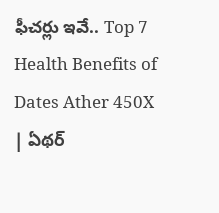ఫీచర్లు ఇవే.. Top 7 Health Benefits of Dates Ather 450X | ఏథర్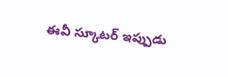ఈవీ స్కూటర్ ఇప్పుడు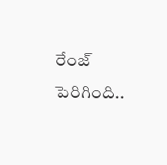రేంజ్ పెరిగింది..